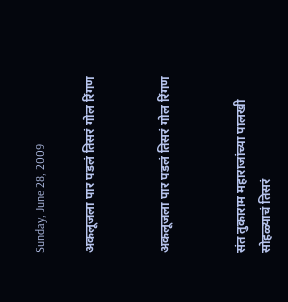Sunday, June 28, 2009

अकलूजला पार पडलं तिसरं गोल रिंगण


अकलूजला पार पडलं तिसरं गोल रिंगण


संत तुकाराम महाराजांच्या पालखी सोहळ्याचं तिसरं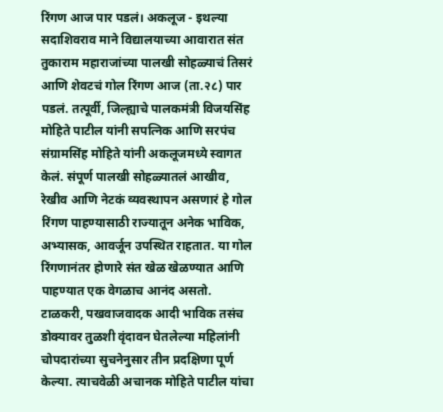रिंगण आज पार पडलं। अकलूज - इथल्या सदाशिवराव माने विद्यालयाच्या आवारात संत तुकाराम महाराजांच्या पालखी सोहळ्याचं तिसरं आणि शेवटचं गोल रिंगण आज (ता.२८) पार पडलं. तत्पूर्वी, जिल्ह्याचे पालकमंत्री विजयसिंह मोहिते पाटील यांनी सपत्निक आणि सरपंच संग्रामसिंह मोहिते यांनी अकलूजमध्ये स्वागत केलं. संपूर्ण पालखी सोहळ्यातलं आखीव, रेखीव आणि नेटकं व्यवस्थापन असणारं हे गोल रिंगण पाहण्यासाठी राज्यातून अनेक भाविक, अभ्यासक, आवर्जून उपस्थित राहतात. या गोल रिंगणानंतर होणारे संत खेळ खेळण्यात आणि पाहण्यात एक वेगळाच आनंद असतो. टाळकरी, पखवाजवादक आदी भाविक तसंच डोक्‍यावर तुळशी वृंदावन घेतलेल्या महिलांनी चोपदारांच्या सुचनेनुसार तीन प्रदक्षिणा पूर्ण केल्या. त्याचवेळी अचानक मोहिते पाटील यांचा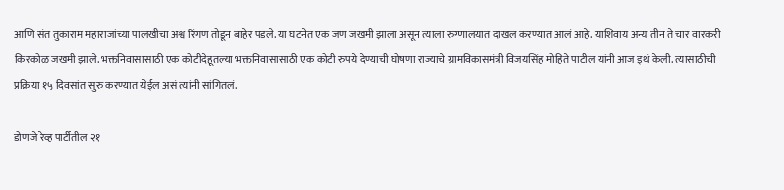आणि संत तुकाराम महाराजांच्या पालखीचा अश्व रिंगण तोडून बाहेर पडले. या घटनेत एक जण जखमी झाला असून त्याला रुग्णालयात दाखल करण्यात आलं आहे. याशिवाय अन्य तीन ते चार वारकरी किरकोळ जखमी झाले. भक्तनिवासासाठी एक कोटीदेहूतल्या भक्तनिवासासाठी एक कोटी रुपये देण्याची घोषणा राज्याचे ग्रामविकासमंत्री विजयसिंह मोहिते पाटील यांनी आज इथं केली. त्यासाठीची प्रक्रिया १५ दिवसांत सुरु करण्यात येईल असं त्यांनी सांगितलं.

डोणजे रेव्ह पार्टीतील २१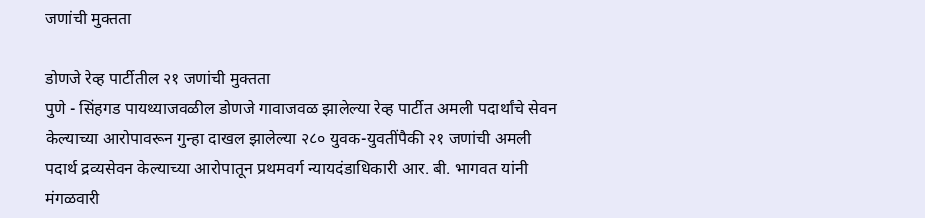जणांची मुक्तता

डोणजे रेव्ह पार्टीतील २१ जणांची मुक्तता
पुणे - सिंहगड पायथ्याजवळील डोणजे गावाजवळ झालेल्या रेव्ह पार्टीत अमली पदार्थांचे सेवन केल्याच्या आरोपावरून गुन्हा दाखल झालेल्या २८० युवक-युवतींपैकी २१ जणांची अमली पदार्थ द्रव्यसेवन केल्याच्या आरोपातून प्रथमवर्ग न्यायदंडाधिकारी आर. बी. भागवत यांनी मंगळवारी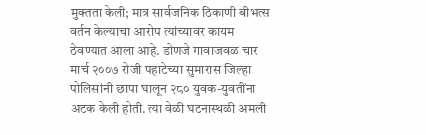मुक्तता केली; मात्र सार्वजनिक ठिकाणी बीभत्स वर्तन केल्याचा आरोप त्यांच्यावर कायम ठेवण्यात आला आहे. डोणजे गावाजवळ चार मार्च २००७ रोजी पहाटेच्या सुमारास जिल्हा पोलिसांनी छापा घालून २८० युवक-युवतींना अटक केली होती. त्या वेळी घटनास्थळी अमली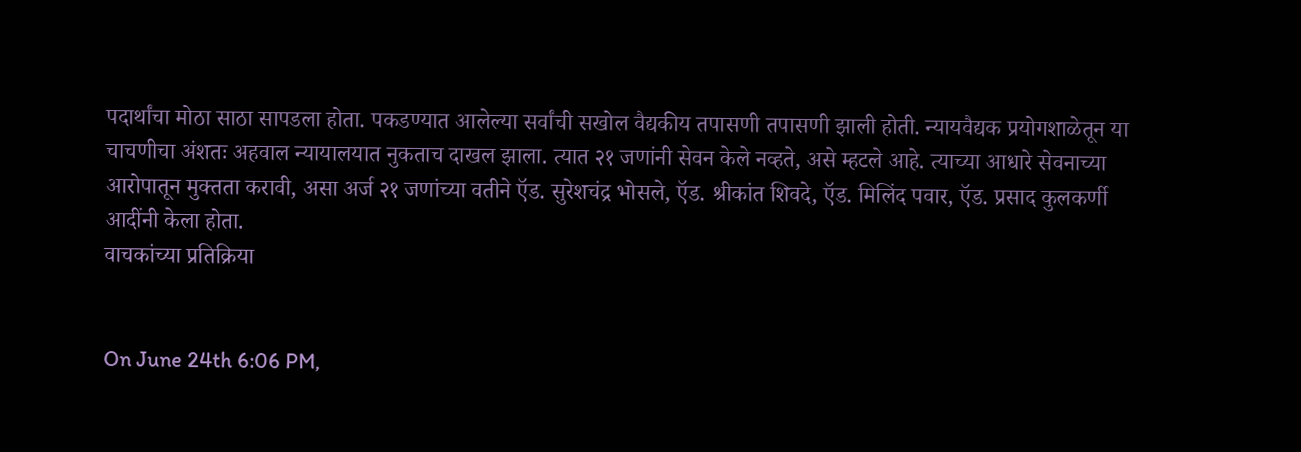पदार्थांचा मोठा साठा सापडला होता. पकडण्यात आलेल्या सर्वांची सखोल वैद्यकीय तपासणी तपासणी झाली होती. न्यायवैद्यक प्रयोगशाळेतून या चाचणीचा अंशतः अहवाल न्यायालयात नुकताच दाखल झाला. त्यात २१ जणांनी सेवन केले नव्हते, असे म्हटले आहे. त्याच्या आधारे सेवनाच्या आरोपातून मुक्तता करावी, असा अर्ज २१ जणांच्या वतीने ऍड. सुरेशचंद्र भोसले, ऍड. श्रीकांत शिवदे, ऍड. मिलिंद पवार, ऍड. प्रसाद कुलकर्णी आदींनी केला होता.
वाचकांच्या प्रतिक्रिया


On June 24th 6:06 PM,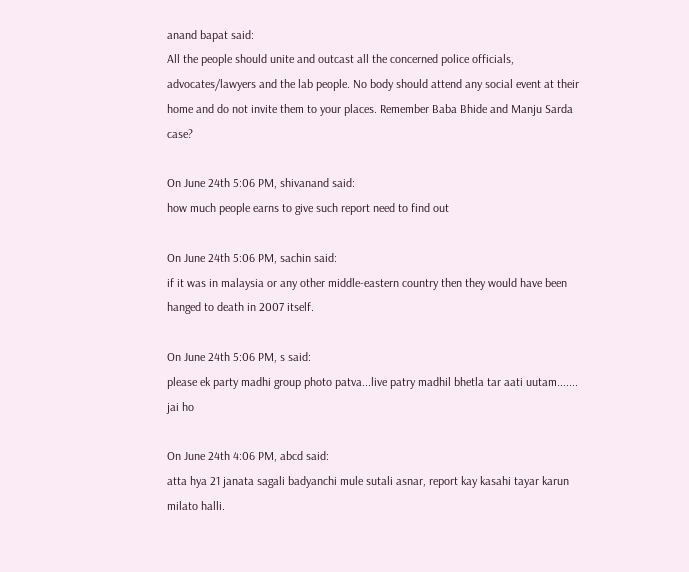anand bapat said:
All the people should unite and outcast all the concerned police officials, advocates/lawyers and the lab people. No body should attend any social event at their home and do not invite them to your places. Remember Baba Bhide and Manju Sarda case?

On June 24th 5:06 PM, shivanand said:
how much people earns to give such report need to find out

On June 24th 5:06 PM, sachin said:
if it was in malaysia or any other middle-eastern country then they would have been hanged to death in 2007 itself.

On June 24th 5:06 PM, s said:
please ek party madhi group photo patva...live patry madhil bhetla tar aati uutam....... jai ho

On June 24th 4:06 PM, abcd said:
atta hya 21 janata sagali badyanchi mule sutali asnar, report kay kasahi tayar karun milato halli.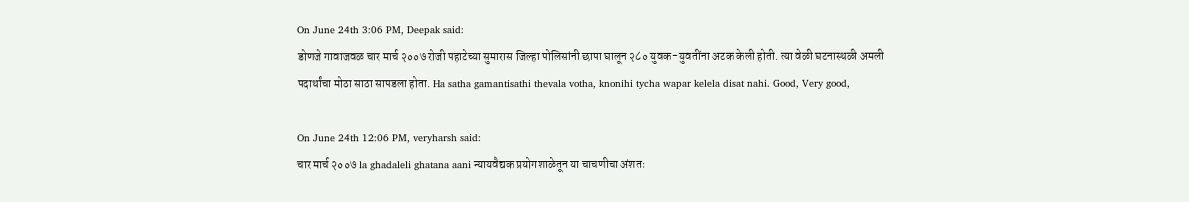On June 24th 3:06 PM, Deepak said:
डोणजे गावाजवळ चार मार्च २००७ रोजी पहाटेच्या सुमारास जिल्हा पोलिसांनी छापा घालून २८० युवक-युवतींना अटक केली होती. त्या वेळी घटनास्थळी अमली पदार्थांचा मोठा साठा सापडला होता. Ha satha gamantisathi thevala votha, knonihi tycha wapar kelela disat nahi. Good, Very good,

On June 24th 12:06 PM, veryharsh said:
चार मार्च २००७ la ghadaleli ghatana aani न्यायवैद्यक प्रयोगशाळेतून या चाचणीचा अंशतः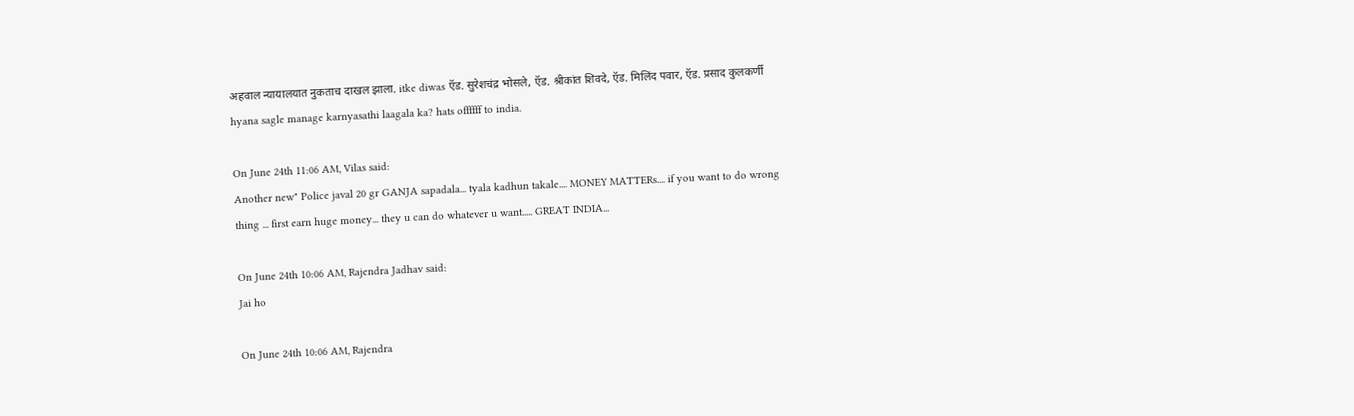अहवाल न्यायालयात नुकताच दाखल झाला. itke diwas ऍड. सुरेशचंद्र भोसले, ऍड. श्रीकांत शिवदे, ऍड. मिलिंद पवार, ऍड. प्रसाद कुलकर्णी hyana sagle manage karnyasathi laagala ka? hats offffff to india.

On June 24th 11:06 AM, Vilas said:
Another new" Police javal 20 gr GANJA sapadala... tyala kadhun takale.... MONEY MATTERs.... if you want to do wrong thing ... first earn huge money... they u can do whatever u want..... GREAT INDIA...

On June 24th 10:06 AM, Rajendra Jadhav said:
Jai ho

On June 24th 10:06 AM, Rajendra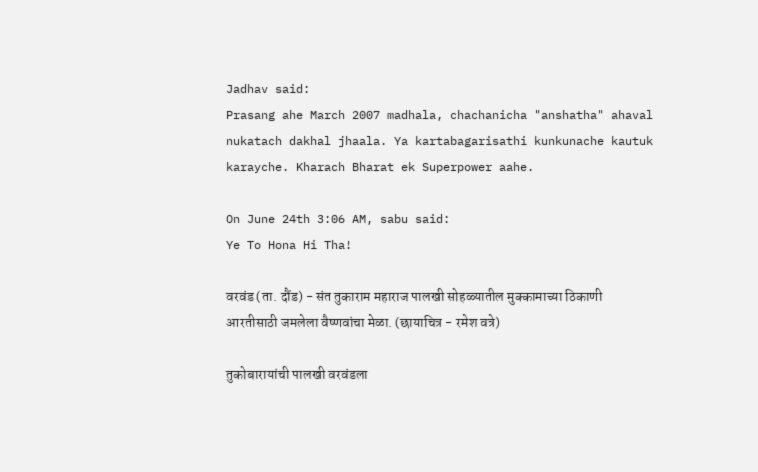Jadhav said:
Prasang ahe March 2007 madhala, chachanicha "anshatha" ahaval nukatach dakhal jhaala. Ya kartabagarisathi kunkunache kautuk karayche. Kharach Bharat ek Superpower aahe.

On June 24th 3:06 AM, sabu said:
Ye To Hona Hi Tha!

वरवंड (ता. दौंड) - संत तुकाराम महाराज पालखी सोहळ्यातील मुक्कामाच्या ठिकाणी आरतीसाठी जमलेला वैष्णवांचा मेळा. (छायाचित्र - रमेश वत्रे)

तुकोबारायांची पालखी वरवंडला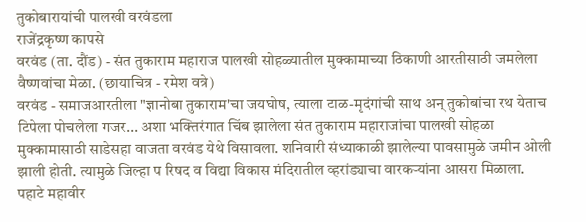तुकोबारायांची पालखी वरवंडला
राजेंद्रकृष्ण कापसे
वरवंड (ता. दौंड) - संत तुकाराम महाराज पालखी सोहळ्यातील मुक्कामाच्या ठिकाणी आरतीसाठी जमलेला वैष्णवांचा मेळा. (छायाचित्र - रमेश वत्रे)
वरवंड - समाजआरतीला "ज्ञानोबा तुकाराम'चा जयघोष, त्याला टाळ-मृदंगांची साथ अन्‌ तुकोबांचा रथ येताच टिपेला पोचलेला गजर... अशा भक्तिरंगात चिंब झालेला संत तुकाराम महाराजांचा पालखी सोहळा मुक्कामासाठी साडेसहा वाजता वरवंड येथे विसावला. शनिवारी संध्याकाळी झालेल्या पावसामुळे जमीन ओली झाली होती. त्यामुळे जिल्हा प रिषद व विद्या विकास मंदिरातील व्हरांड्याचा वारकऱ्यांना आसरा मिळाला. पहाटे महावीर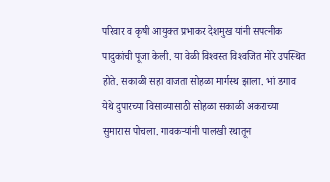परिवार व कृषी आयुक्त प्रभाकर देशमुख यांनी सपत्नीक पादुकांची पूजा केली. या वेळी विश्‍वस्त विश्‍वजित मोरे उपस्थित होते. सकाळी सहा वाजता सोहळा मार्गस्थ झाला. भां डगाव येथे दुपारच्या विसाव्यासाठी सोहळा सकाळी अकराच्या सुमारास पोचला. गावकऱ्यांनी पालखी रथातून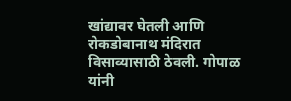खांद्यावर घेतली आणि रोकडोबानाथ मंदिरात विसाव्यासाठी ठेवली. गोपाळ यांनी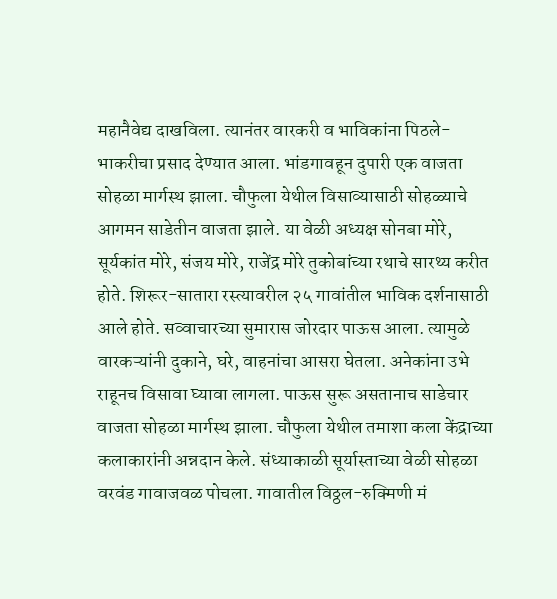महानैवेद्य दाखविला. त्यानंतर वारकरी व भाविकांना पिठले-भाकरीचा प्रसाद देण्यात आला. भांडगावहून दुपारी एक वाजता सोहळा मार्गस्थ झाला. चौफुला येथील विसाव्यासाठी सोहळ्याचे आगमन साडेतीन वाजता झाले. या वेळी अध्यक्ष सोनबा मोरे, सूर्यकांत मोरे, संजय मोरे, राजेंद्र मोरे तुकोबांच्या रथाचे सारथ्य करीत होते. शिरूर-सातारा रस्त्यावरील २५ गावांतील भाविक दर्शनासाठी आले होते. सव्वाचारच्या सुमारास जोरदार पाऊस आला. त्यामुळे वारकऱ्यांनी दुकाने, घरे, वाहनांचा आसरा घेतला. अनेकांना उभे राहूनच विसावा घ्यावा लागला. पाऊस सुरू असतानाच साडेचार वाजता सोहळा मार्गस्थ झाला. चौफुला येथील तमाशा कला केंद्राच्या कलाकारांनी अन्नदान केले. संध्याकाळी सूर्यास्ताच्या वेळी सोहळा वरवंड गावाजवळ पोचला. गावातील विठ्ठल-रुक्‍मिणी मं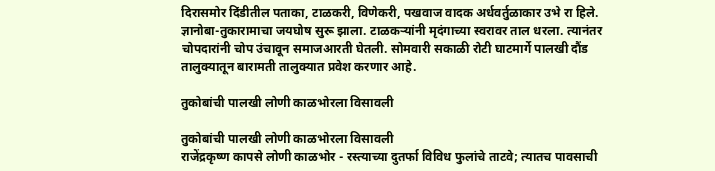दिरासमोर दिंडीतील पताका, टाळकरी, विणेकरी, पखवाज वादक अर्धवर्तुळाकार उभे रा हिले. ज्ञानोबा-तुकारामाचा जयघोष सुरू झाला. टाळकऱ्यांनी मृदंगाच्या स्वरावर ताल धरला. त्यानंतर चोपदारांनी चोप उंचावून समाजआरती घेतली. सोमवारी सकाळी रोटी घाटमार्गे पालखी दौंड तालुक्‍यातून बारामती तालुक्‍यात प्रवेश करणार आहे.

तुकोबांची पालखी लोणी काळभोरला विसावली

तुकोबांची पालखी लोणी काळभोरला विसावली
राजेंद्रकृष्ण कापसे लोणी काळभोर - रस्त्याच्या दुतर्फा विविध फुलांचे ताटवे; त्यातच पावसाची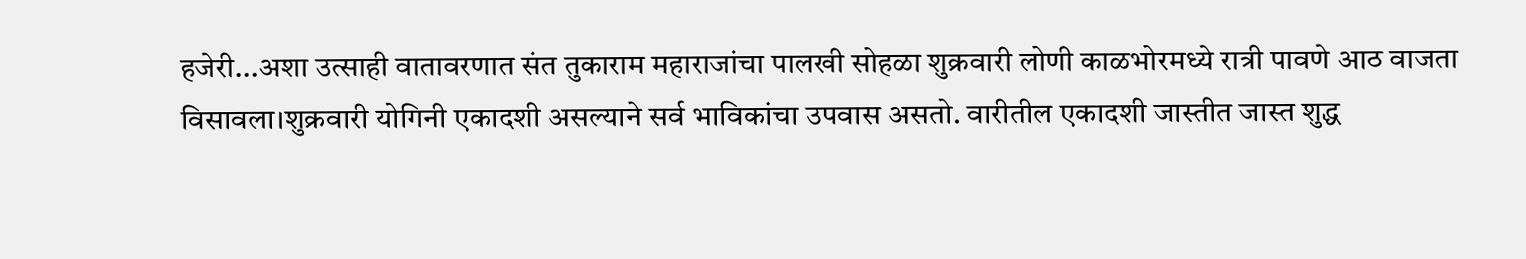हजेरी...अशा उत्साही वातावरणात संत तुकाराम महाराजांचा पालखी सोहळा शुक्रवारी लोणी काळभोरमध्ये रात्री पावणे आठ वाजता विसावला।शुक्रवारी योगिनी एकादशी असल्याने सर्व भाविकांचा उपवास असतो. वारीतील एकादशी जास्तीत जास्त शुद्ध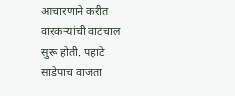आचारणाने करीत वारकऱ्यांची वाटचाल सुरू होती. पहाटे साडेपाच वाजता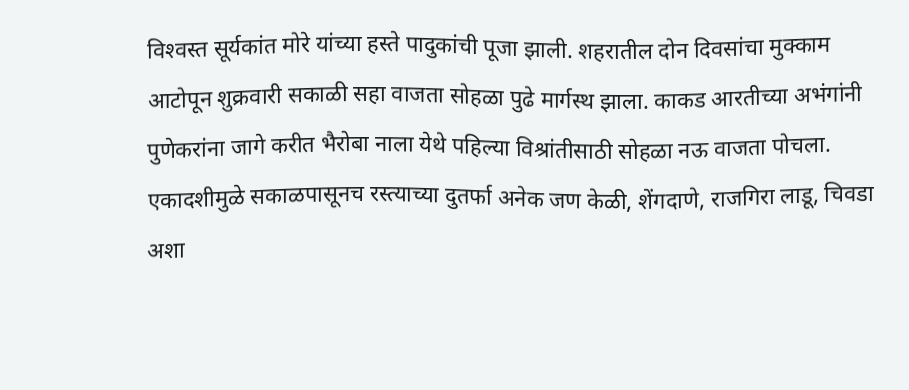विश्‍वस्त सूर्यकांत मोरे यांच्या हस्ते पादुकांची पूजा झाली. शहरातील दोन दिवसांचा मुक्काम आटोपून शुक्रवारी सकाळी सहा वाजता सोहळा पुढे मार्गस्थ झाला. काकड आरतीच्या अभंगांनी पुणेकरांना जागे करीत भैरोबा नाला येथे पहिल्या विश्रांतीसाठी सोहळा नऊ वाजता पोचला. एकादशीमुळे सकाळपासूनच रस्त्याच्या दुतर्फा अनेक जण केळी, शेंगदाणे, राजगिरा लाडू, चिवडा अशा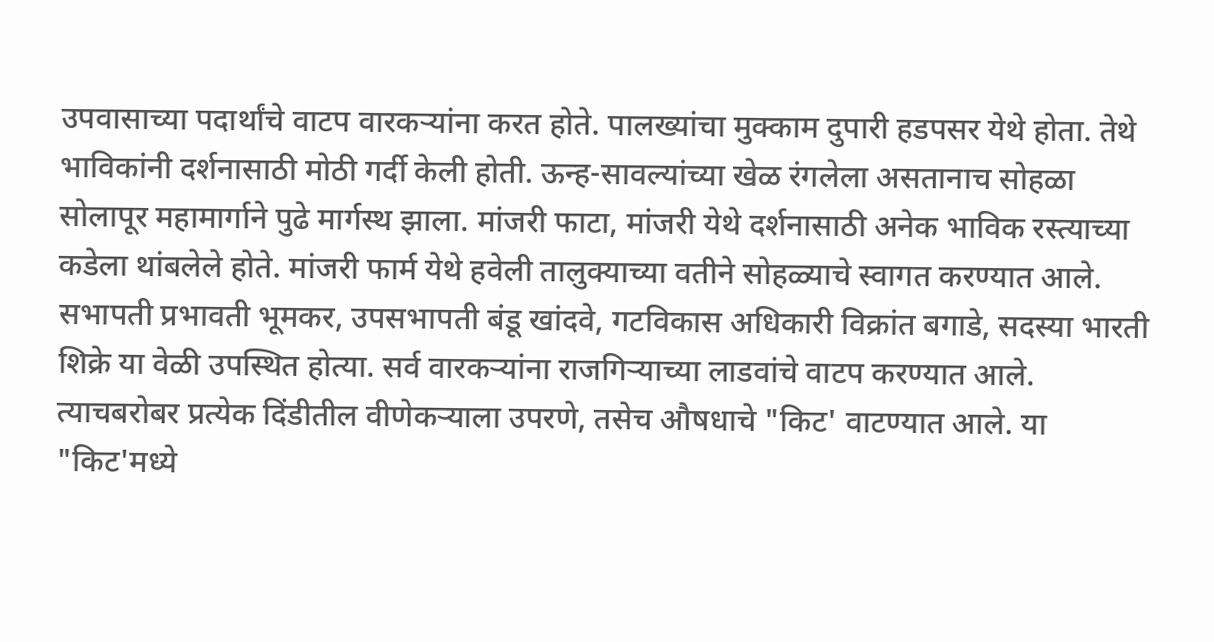उपवासाच्या पदार्थांचे वाटप वारकऱ्यांना करत होते. पालख्यांचा मुक्काम दुपारी हडपसर येथे होता. तेथे भाविकांनी दर्शनासाठी मोठी गर्दी केली होती. ऊन्ह-सावल्यांच्या खेळ रंगलेला असतानाच सोहळा सोलापूर महामार्गाने पुढे मार्गस्थ झाला. मांजरी फाटा, मांजरी येथे दर्शनासाठी अनेक भाविक रस्त्याच्या कडेला थांबलेले होते. मांजरी फार्म येथे हवेली तालुक्‍याच्या वतीने सोहळ्याचे स्वागत करण्यात आले. सभापती प्रभावती भूमकर, उपसभापती बंडू खांदवे, गटविकास अधिकारी विक्रांत बगाडे, सदस्या भारती शिक्रे या वेळी उपस्थित होत्या. सर्व वारकऱ्यांना राजगिऱ्याच्या लाडवांचे वाटप करण्यात आले. त्याचबरोबर प्रत्येक दिंडीतील वीणेकऱ्याला उपरणे, तसेच औषधाचे "किट' वाटण्यात आले. या "किट'मध्ये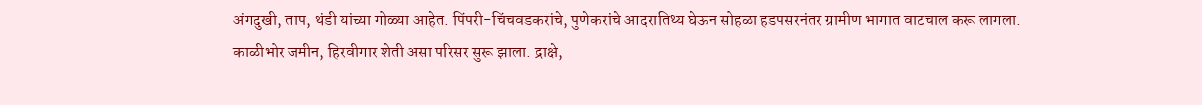अंगदुखी, ताप, थंडी यांच्या गोळ्या आहेत. पिंपरी-चिंचवडकरांचे, पुणेकरांचे आदरातिथ्य घेऊन सोहळा हडपसरनंतर ग्रामीण भागात वाटचाल करू लागला. काळीभोर जमीन, हिरवीगार शेती असा परिसर सुरू झाला. द्राक्षे,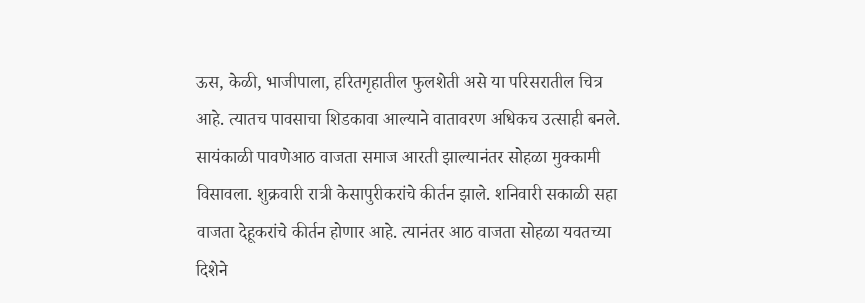ऊस, केळी, भाजीपाला, हरितगृहातील फुलशेती असे या परिसरातील चित्र आहे. त्यातच पावसाचा शिडकावा आल्याने वातावरण अधिकच उत्साही बनले. सायंकाळी पावणेआठ वाजता समाज आरती झाल्यानंतर सोहळा मुक्कामी विसावला. शुक्रवारी रात्री केसापुरीकरांचे कीर्तन झाले. शनिवारी सकाळी सहा वाजता देहूकरांचे कीर्तन होणार आहे. त्यानंतर आठ वाजता सोहळा यवतच्या दिशेने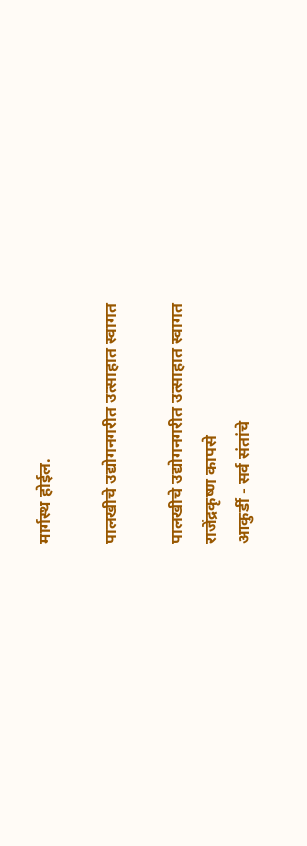मार्गस्थ होईल.

पालखीचे उद्योगनगरीत उत्साहात स्वागत

पालखीचे उद्योगनगरीत उत्साहात स्वागत
राजेंद्रकृष्ण कापसे
आकुर्डी - सर्व संतांचे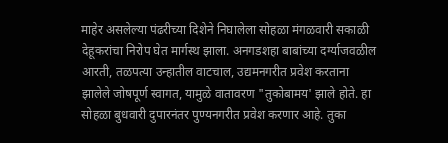माहेर असलेल्या पंढरीच्या दिशेने निघालेला सोहळा मंगळवारी सकाळी देहूकरांचा निरोप घेत मार्गस्थ झाला. अनगडशहा बाबांच्या दर्ग्याजवळील आरती, तळपत्या उन्हातील वाटचाल, उद्यमनगरीत प्रवेश करताना झालेले जोषपूर्ण स्वागत, यामुळे वातावरण "तुकोबामय' झाले होते. हा सोहळा बुधवारी दुपारनंतर पुण्यनगरीत प्रवेश करणार आहे. तुका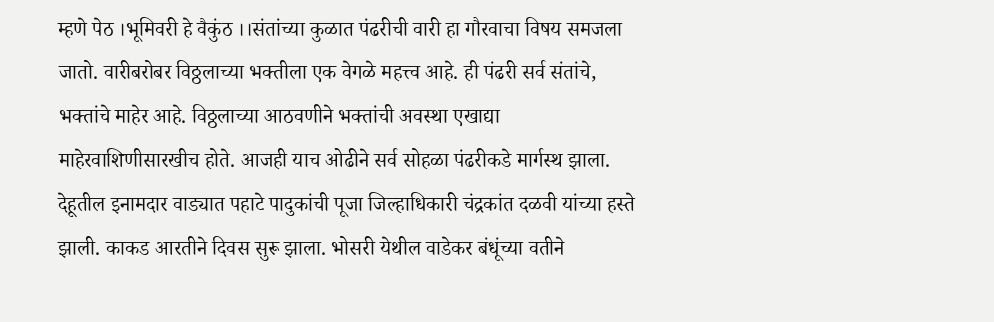म्हणे पेठ ।भूमिवरी हे वैकुंठ ।।संतांच्या कुळात पंढरीची वारी हा गौरवाचा विषय समजला जातो. वारीबरोबर विठ्ठलाच्या भक्तीला एक वेगळे महत्त्व आहे. ही पंढरी सर्व संतांचे, भक्तांचे माहेर आहे. विठ्ठलाच्या आठवणीने भक्तांची अवस्था एखाद्या माहेरवाशिणीसारखीच होते. आजही याच ओढीने सर्व सोहळा पंढरीकडे मार्गस्थ झाला. देहूतील इनामदार वाड्यात पहाटे पादुकांची पूजा जिल्हाधिकारी चंद्रकांत दळवी यांच्या हस्ते झाली. काकड आरतीने दिवस सुरू झाला. भोसरी येथील वाडेकर बंधूंच्या वतीने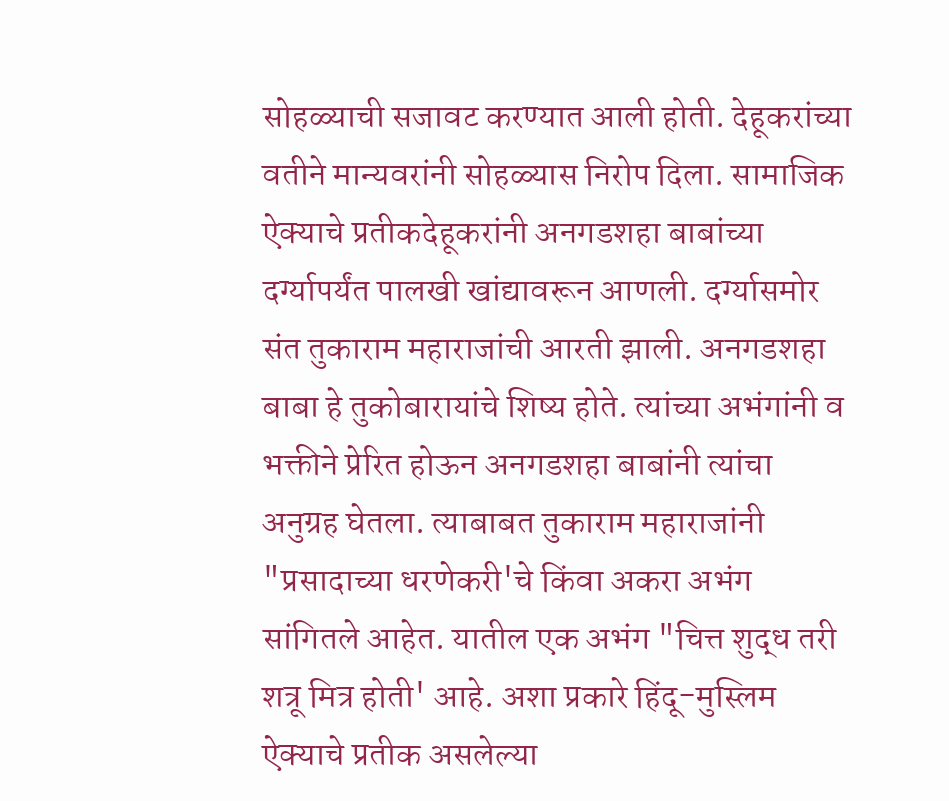सोहळ्याची सजावट करण्यात आली होती. देहूकरांच्या वतीने मान्यवरांनी सोहळ्यास निरोप दिला. सामाजिक ऐक्‍याचे प्रतीकदेहूकरांनी अनगडशहा बाबांच्या दर्ग्यापर्यंत पालखी खांद्यावरून आणली. दर्ग्यासमोर संत तुकाराम महाराजांची आरती झाली. अनगडशहा बाबा हे तुकोबारायांचे शिष्य होते. त्यांच्या अभंगांनी व भक्तीने प्रेरित होऊन अनगडशहा बाबांनी त्यांचा अनुग्रह घेतला. त्याबाबत तुकाराम महाराजांनी "प्रसादाच्या धरणेकरी'चे किंवा अकरा अभंग सांगितले आहेत. यातील एक अभंग "चित्त शुद्ध तरी शत्रू मित्र होती' आहे. अशा प्रकारे हिंदू-मुस्लिम ऐक्‍याचे प्रतीक असलेल्या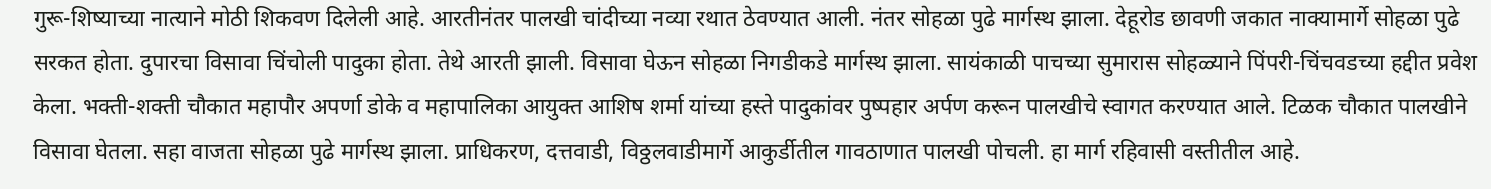गुरू-शिष्याच्या नात्याने मोठी शिकवण दिलेली आहे. आरतीनंतर पालखी चांदीच्या नव्या रथात ठेवण्यात आली. नंतर सोहळा पुढे मार्गस्थ झाला. देहूरोड छावणी जकात नाक्‍यामार्गे सोहळा पुढे सरकत होता. दुपारचा विसावा चिंचोली पादुका होता. तेथे आरती झाली. विसावा घेऊन सोहळा निगडीकडे मार्गस्थ झाला. सायंकाळी पाचच्या सुमारास सोहळ्याने पिंपरी-चिंचवडच्या हद्दीत प्रवेश केला. भक्ती-शक्ती चौकात महापौर अपर्णा डोके व महापालिका आयुक्त आशिष शर्मा यांच्या हस्ते पादुकांवर पुष्पहार अर्पण करून पालखीचे स्वागत करण्यात आले. टिळक चौकात पालखीने विसावा घेतला. सहा वाजता सोहळा पुढे मार्गस्थ झाला. प्राधिकरण, दत्तवाडी, विठ्ठलवाडीमार्गे आकुर्डीतील गावठाणात पालखी पोचली. हा मार्ग रहिवासी वस्तीतील आहे.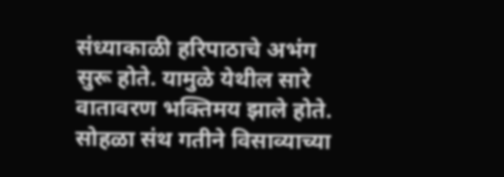संध्याकाळी हरिपाठाचे अभंग सुरू होते. यामुळे येथील सारे वातावरण भक्तिमय झाले होते. सोहळा संथ गतीने विसाव्याच्या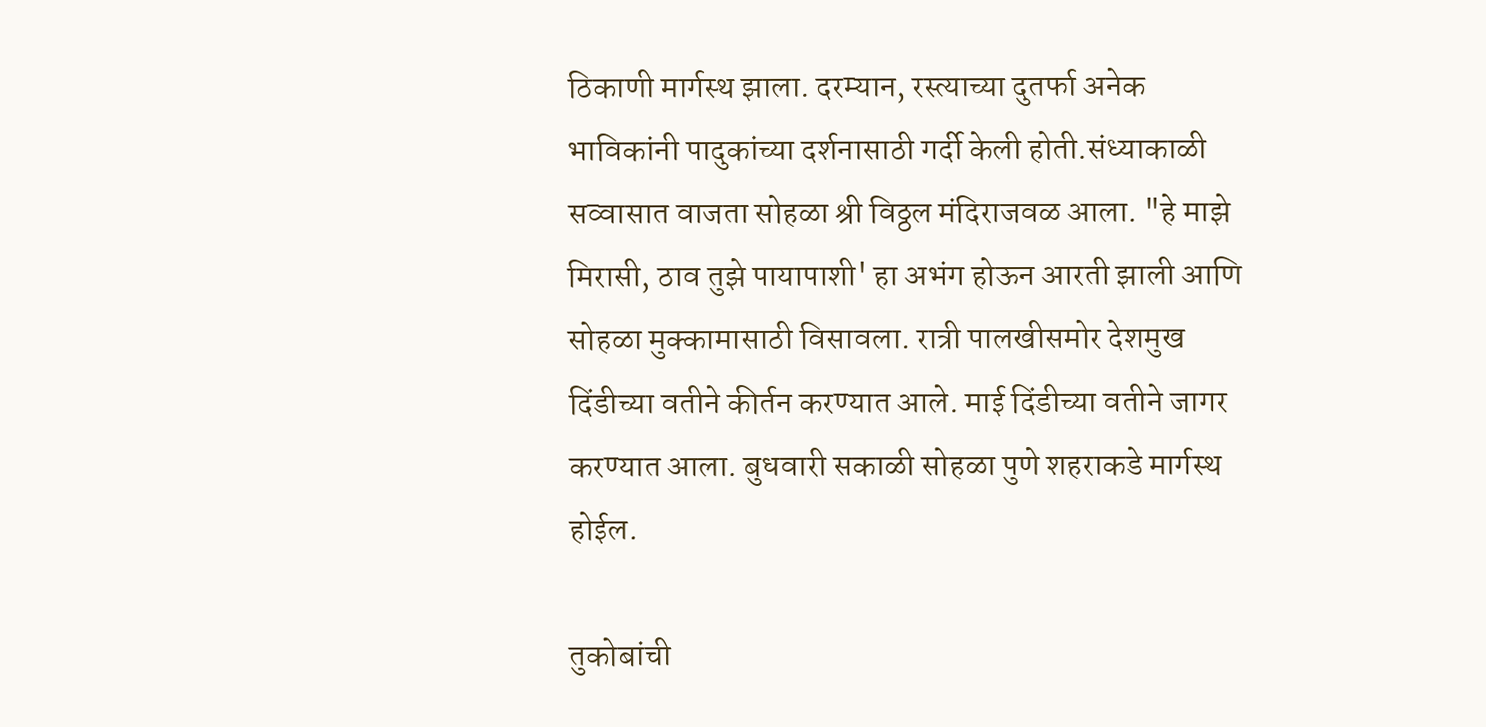ठिकाणी मार्गस्थ झाला. दरम्यान, रस्त्याच्या दुतर्फा अनेक भाविकांनी पादुकांच्या दर्शनासाठी गर्दी केली होती.संध्याकाळी सव्वासात वाजता सोहळा श्री विठ्ठल मंदिराजवळ आला. "हे माझे मिरासी, ठाव तुझे पायापाशी' हा अभंग होऊन आरती झाली आणि सोहळा मुक्कामासाठी विसावला. रात्री पालखीसमोर देशमुख दिंडीच्या वतीने कीर्तन करण्यात आले. माई दिंडीच्या वतीने जागर करण्यात आला. बुधवारी सकाळी सोहळा पुणे शहराकडे मार्गस्थ होईल.

तुकोबांची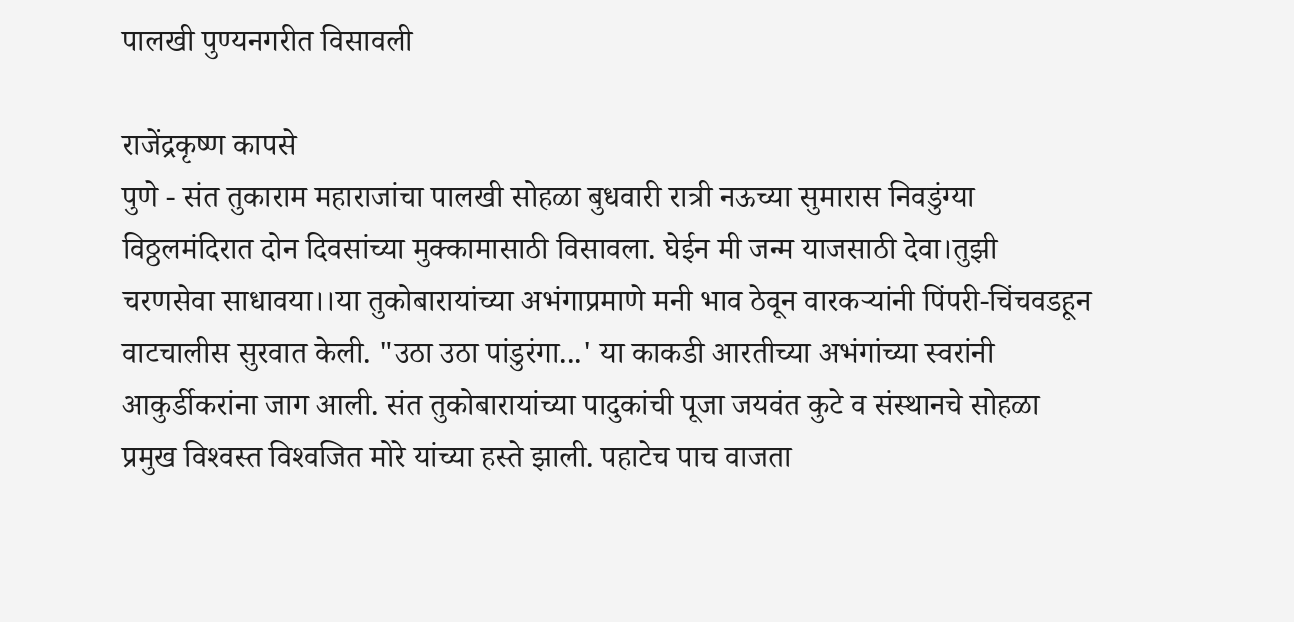पालखी पुण्यनगरीत विसावली

राजेंद्रकृष्ण कापसे
पुणे - संत तुकाराम महाराजांचा पालखी सोहळा बुधवारी रात्री नऊच्या सुमारास निवडुंग्या विठ्ठलमंदिरात दोन दिवसांच्या मुक्कामासाठी विसावला. घेईन मी जन्म याजसाठी देवा।तुझी चरणसेवा साधावया।।या तुकोबारायांच्या अभंगाप्रमाणे मनी भाव ठेवून वारकऱ्यांनी पिंपरी-चिंचवडहून वाटचालीस सुरवात केली. "उठा उठा पांडुरंगा...' या काकडी आरतीच्या अभंगांच्या स्वरांनी आकुर्डीकरांना जाग आली. संत तुकोबारायांच्या पादुकांची पूजा जयवंत कुटे व संस्थानचे सोहळा प्रमुख विश्‍वस्त विश्‍वजित मोरे यांच्या हस्ते झाली. पहाटेच पाच वाजता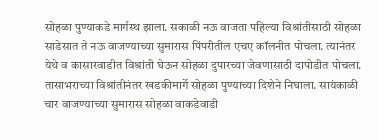सोहळा पुण्याकडे मार्गस्थ झाला. सकाळी नऊ वाजता पहिल्या विश्रांतीसाठी सोहळा साडेसात ते नऊ वाजण्याच्या सुमारास पिंपरीतील एचए कॉलनीत पोचला. त्यानंतर येथे व कासारवाडीत विश्रांती घेऊन सोहळा दुपारच्या जेवणासाठी दापोडीत पोचला. तासाभराच्या विश्रांतीनंतर खडकीमार्गे सोहळा पुण्याच्या दिशेने निघाला. सायंकाळी चार वाजण्याच्या सुमारास सोहळा वाकडेवाडी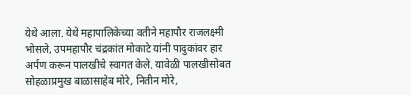येथे आला. येथे महापालिकेच्या वतीने महापौर राजलक्ष्मी भोसले, उपमहापौर चंद्रकांत मोकाटे यांनी पादुकांवर हार अर्पण करून पालखीचे स्वागत केले. यावेळी पालखीसोबत सोहळाप्रमुख बाळासाहेब मोरे, नितीन मोरे,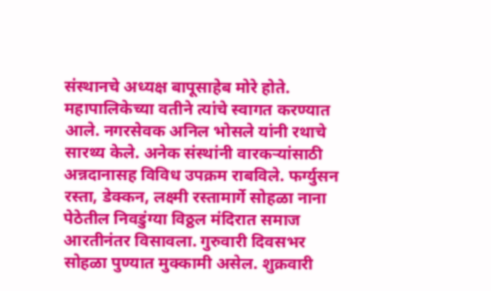संस्थानचे अध्यक्ष बापूसाहेब मोरे होते. महापालिकेच्या वतीने त्यांचे स्वागत करण्यात आले. नगरसेवक अनिल भोसले यांनी रथाचे सारथ्य केले. अनेक संस्थांनी वारकऱ्यांसाठी अन्नदानासह विविध उपक्रम राबविले. फर्ग्युसन रस्ता, डेक्कन, लक्ष्मी रस्तामार्गे सोहळा नाना पेठेतील निवडुंग्या विठ्ठल मंदिरात समाज आरतीनंतर विसावला. गुरुवारी दिवसभर सोहळा पुण्यात मुक्कामी असेल. शुक्रवारी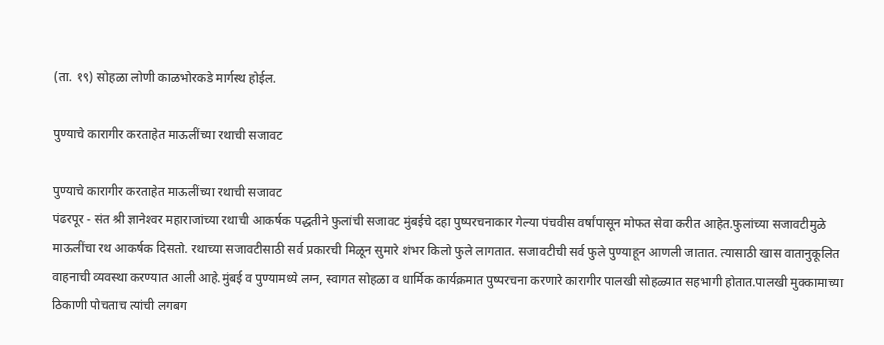(ता. १९) सोहळा लोणी काळभोरकडे मार्गस्थ होईल.

पुण्याचे कारागीर करताहेत माऊलींच्या रथाची सजावट

पुण्याचे कारागीर करताहेत माऊलींच्या रथाची सजावट
पंढरपूर - संत श्री ज्ञानेश्‍वर महाराजांच्या रथाची आकर्षक पद्धतीने फुलांची सजावट मुंबईचे दहा पुष्परचनाकार गेल्या पंचवीस वर्षांपासून मोफत सेवा करीत आहेत.फुलांच्या सजावटीमुळे माऊलींचा रथ आकर्षक दिसतो. रथाच्या सजावटीसाठी सर्व प्रकारची मिळून सुमारे शंभर किलो फुले लागतात. सजावटीची सर्व फुले पुण्याहून आणली जातात. त्यासाठी खास वातानुकूलित वाहनाची व्यवस्था करण्यात आली आहे.मुंबई व पुण्यामध्ये लग्न, स्वागत सोहळा व धार्मिक कार्यक्रमात पुष्परचना करणारे कारागीर पालखी सोहळ्यात सहभागी होतात.पालखी मुक्कामाच्या ठिकाणी पोचताच त्यांची लगबग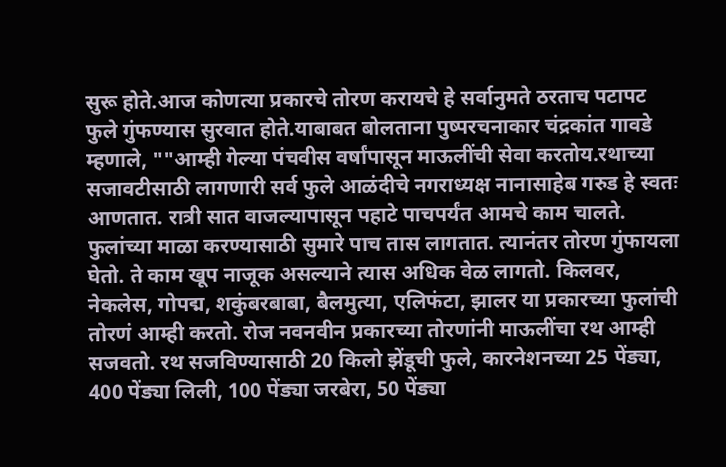सुरू होते.आज कोणत्या प्रकारचे तोरण करायचे हे सर्वानुमते ठरताच पटापट फुले गुंफण्यास सुरवात होते.याबाबत बोलताना पुष्परचनाकार चंद्रकांत गावडे म्हणाले, ""आम्ही गेल्या पंचवीस वर्षांपासून माऊलींची सेवा करतोय.रथाच्या सजावटीसाठी लागणारी सर्व फुले आळंदीचे नगराध्यक्ष नानासाहेब गरुड हे स्वतः आणतात. रात्री सात वाजल्यापासून पहाटे पाचपर्यंत आमचे काम चालते. फुलांच्या माळा करण्यासाठी सुमारे पाच तास लागतात. त्यानंतर तोरण गुंफायला घेतो. ते काम खूप नाजूक असल्याने त्यास अधिक वेळ लागतो. किलवर, नेकलेस, गोपद्म, शकुंबरबाबा, बैलमुत्या, एलिफंटा, झालर या प्रकारच्या फुलांची तोरणं आम्ही करतो. रोज नवनवीन प्रकारच्या तोरणांनी माऊलींचा रथ आम्ही सजवतो. रथ सजविण्यासाठी 20 किलो झेंडूची फुले, कारनेशनच्या 25 पेंड्या, 400 पेंड्या लिली, 100 पेंड्या जरबेरा, 50 पेंड्या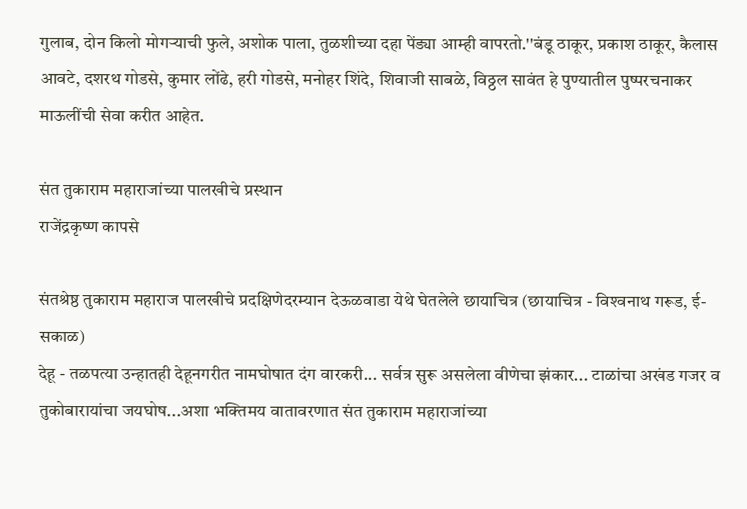गुलाब, दोन किलो मोगऱ्याची फुले, अशोक पाला, तुळशीच्या दहा पेंड्या आम्ही वापरतो.''बंडू ठाकूर, प्रकाश ठाकूर, कैलास आवटे, दशरथ गोडसे, कुमार लोंढे, हरी गोडसे, मनोहर शिंदे, शिवाजी साबळे, विठ्ठल सावंत हे पुण्यातील पुष्परचनाकर माऊलींची सेवा करीत आहेत.

संत तुकाराम महाराजांच्या पालखीचे प्रस्थान
राजेंद्रकृष्ण कापसे

संतश्रेष्ठ तुकाराम महाराज पालखीचे प्रदक्षिणेदरम्यान देऊळवाडा येथे घेतलेले छायाचित्र (छायाचित्र - विश्‍वनाथ गरूड, ई-सकाळ)
देहू - तळपत्या उन्हातही देहूनगरीत नामघोषात दंग वारकरी... सर्वत्र सुरू असलेला वीणेचा झंकार... टाळांचा अखंड गजर व तुकोबारायांचा जयघोष...अशा भक्तिमय वातावरणात संत तुकाराम महाराजांच्या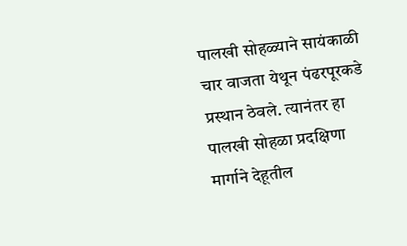पालखी सोहळ्याने सायंकाळी चार वाजता येथून पंढरपूरकडे प्रस्थान ठेवले. त्यानंतर हा पालखी सोहळा प्रदक्षिणा मार्गाने देहूतील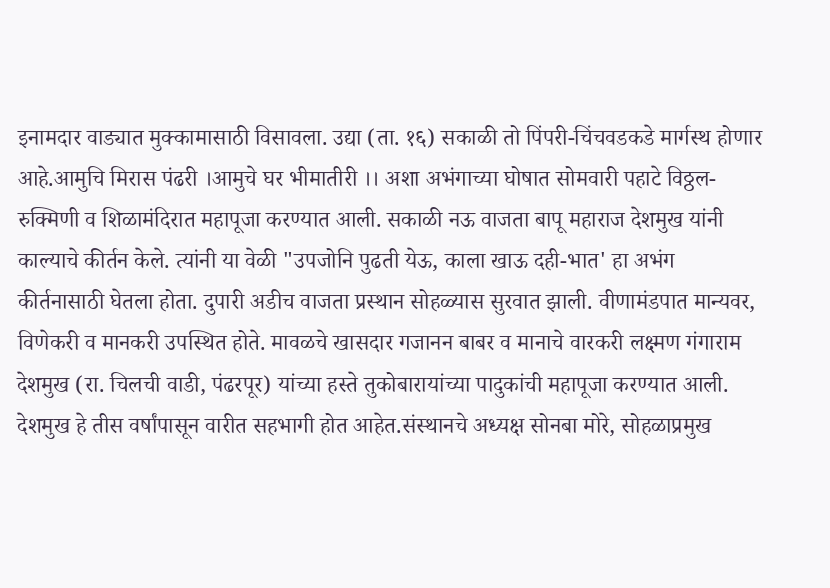इनामदार वाड्यात मुक्कामासाठी विसावला. उद्या (ता. १६) सकाळी तो पिंपरी-चिंचवडकडे मार्गस्थ होणार आहे.आमुचि मिरास पंढरी ।आमुचे घर भीमातीरी ।। अशा अभंगाच्या घोषात सोमवारी पहाटे विठ्ठल-रुक्‍मिणी व शिळामंदिरात महापूजा करण्यात आली. सकाळी नऊ वाजता बापू महाराज देशमुख यांनी काल्याचे कीर्तन केले. त्यांनी या वेळी "उपजोनि पुढती येऊ, काला खाऊ दही-भात' हा अभंग कीर्तनासाठी घेतला होता. दुपारी अडीच वाजता प्रस्थान सोहळ्यास सुरवात झाली. वीणामंडपात मान्यवर, विणेकरी व मानकरी उपस्थित होते. मावळचे खासदार गजानन बाबर व मानाचे वारकरी लक्ष्मण गंगाराम देशमुख (रा. चिलची वाडी, पंढरपूर) यांच्या हस्ते तुकोबारायांच्या पादुकांची महापूजा करण्यात आली. देशमुख हे तीस वर्षांपासून वारीत सहभागी होत आहेत.संस्थानचे अध्यक्ष सोनबा मोरे, सोहळाप्रमुख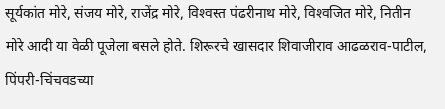सूर्यकांत मोरे, संजय मोरे, राजेंद्र मोरे, विश्‍वस्त पंढरीनाथ मोरे, विश्‍वजित मोरे, नितीन मोरे आदी या वेळी पूजेला बसले होते. शिरूरचे खासदार शिवाजीराव आढळराव-पाटील, पिंपरी-चिंचवडच्या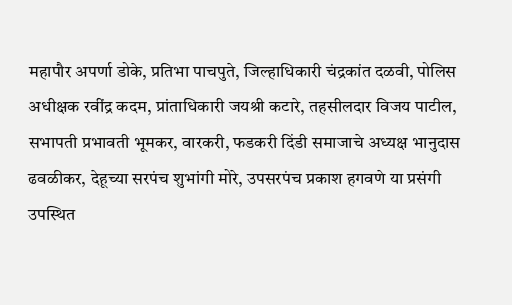महापौर अपर्णा डोके, प्रतिभा पाचपुते, जिल्हाधिकारी चंद्रकांत दळवी, पोलिस अधीक्षक रवींद्र कदम, प्रांताधिकारी जयश्री कटारे, तहसीलदार विजय पाटील, सभापती प्रभावती भूमकर, वारकरी, फडकरी दिंडी समाजाचे अध्यक्ष भानुदास ढवळीकर, देहूच्या सरपंच शुभांगी मोरे, उपसरपंच प्रकाश हगवणे या प्रसंगी उपस्थित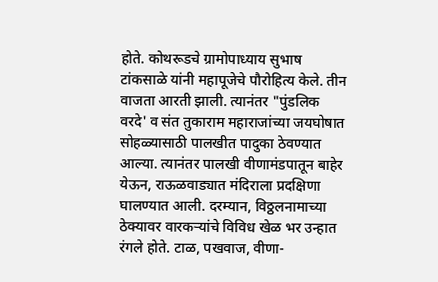होते. कोथरूडचे ग्रामोपाध्याय सुभाष टांकसाळे यांनी महापूजेचे पौरोहित्य केले. तीन वाजता आरती झाली. त्यानंतर "पुंडलिक वरदे' व संत तुकाराम महाराजांच्या जयघोषात सोहळ्यासाठी पालखीत पादुका ठेवण्यात आल्या. त्यानंतर पालखी वीणामंडपातून बाहेर येऊन, राऊळवाड्यात मंदिराला प्रदक्षिणा घालण्यात आली. दरम्यान, विठ्ठलनामाच्या ठेक्‍यावर वारकऱ्यांचे विविध खेळ भर उन्हात रंगले होते. टाळ, पखवाज, वीणा-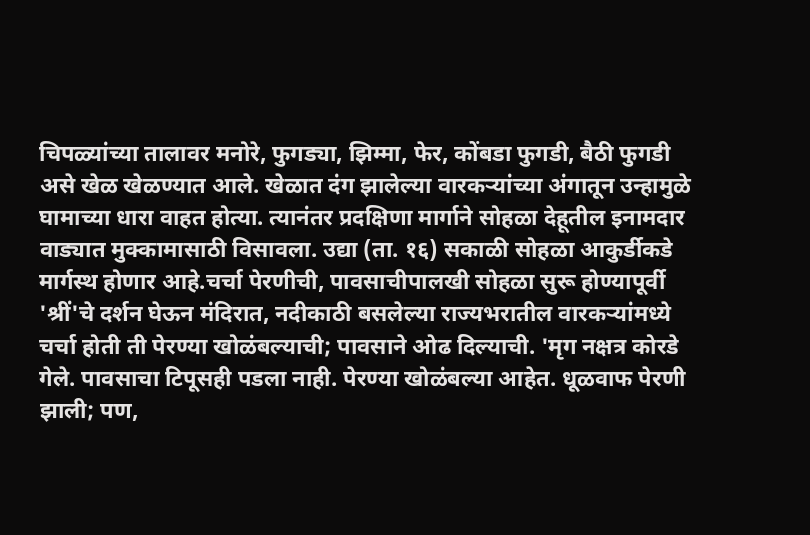चिपळ्यांच्या तालावर मनोरे, फुगड्या, झिम्मा, फेर, कोंबडा फुगडी, बैठी फुगडी असे खेळ खेळण्यात आले. खेळात दंग झालेल्या वारकऱ्यांच्या अंगातून उन्हामुळे घामाच्या धारा वाहत होत्या. त्यानंतर प्रदक्षिणा मार्गाने सोहळा देहूतील इनामदार वाड्यात मुक्कामासाठी विसावला. उद्या (ता. १६) सकाळी सोहळा आकुर्डीकडे मार्गस्थ होणार आहे.चर्चा पेरणीची, पावसाचीपालखी सोहळा सुरू होण्यापूर्वी 'श्रीं'चे दर्शन घेऊन मंदिरात, नदीकाठी बसलेल्या राज्यभरातील वारकऱ्यांमध्ये चर्चा होती ती पेरण्या खोळंबल्याची; पावसाने ओढ दिल्याची. 'मृग नक्षत्र कोरडे गेले. पावसाचा टिपूसही पडला नाही. पेरण्या खोळंबल्या आहेत. धूळवाफ पेरणी झाली; पण,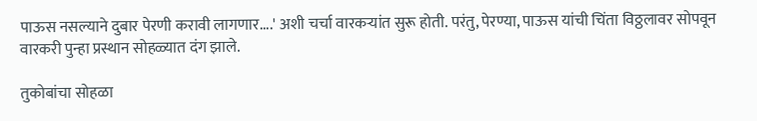पाऊस नसल्याने दुबार पेरणी करावी लागणार....' अशी चर्चा वारकऱ्यांत सुरू होती. परंतु, पेरण्या, पाऊस यांची चिंता विठ्ठलावर सोपवून वारकरी पुन्हा प्रस्थान सोहळ्यात दंग झाले.

तुकोबांचा सोहळा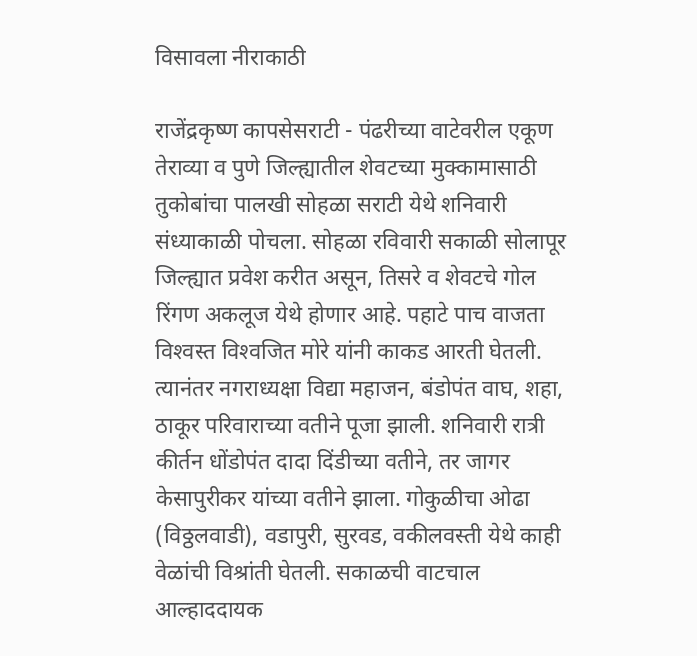विसावला नीराकाठी

राजेंद्रकृष्ण कापसेसराटी - पंढरीच्या वाटेवरील एकूण तेराव्या व पुणे जिल्ह्यातील शेवटच्या मुक्कामासाठी तुकोबांचा पालखी सोहळा सराटी येथे शनिवारी संध्याकाळी पोचला. सोहळा रविवारी सकाळी सोलापूर जिल्ह्यात प्रवेश करीत असून, तिसरे व शेवटचे गोल रिंगण अकलूज येथे होणार आहे. पहाटे पाच वाजता विश्‍वस्त विश्‍वजित मोरे यांनी काकड आरती घेतली. त्यानंतर नगराध्यक्षा विद्या महाजन, बंडोपंत वाघ, शहा, ठाकूर परिवाराच्या वतीने पूजा झाली. शनिवारी रात्री कीर्तन धोंडोपंत दादा दिंडीच्या वतीने, तर जागर केसापुरीकर यांच्या वतीने झाला. गोकुळीचा ओढा (विठ्ठलवाडी), वडापुरी, सुरवड, वकीलवस्ती येथे काही वेळांची विश्रांती घेतली. सकाळची वाटचाल आल्हाददायक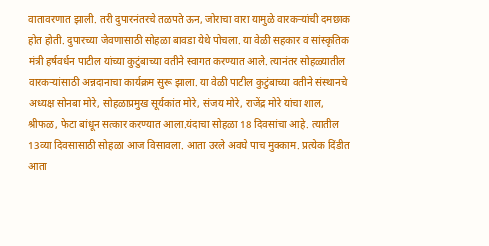वातावरणात झाली. तरी दुपारनंतरचे तळपते ऊन, जोराचा वारा यामुळे वारकऱ्यांची दमछाक होत होती. दुपारच्या जेवणासाठी सोहळा बावडा येथे पोचला. या वेळी सहकार व सांस्कृतिक मंत्री हर्षवर्धन पाटील यांच्या कुटुंबाच्या वतीने स्वागत करण्यात आले. त्यानंतर सोहळ्यातील वारकऱ्यांसाठी अन्नदानाचा कार्यक्रम सुरू झाला. या वेळी पाटील कुटुंबाच्या वतीने संस्थानचे अध्यक्ष सोनबा मोरे, सोहळाप्रमुख सूर्यकांत मोरे, संजय मोरे, राजेंद्र मोरे यांचा शाल, श्रीफळ, फेटा बांधून सत्कार करण्यात आला.यंदाचा सोहळा 18 दिवसांचा आहे. त्यातील 13व्या दिवसासाठी सोहळा आज विसावला. आता उरले अवघे पाच मुक्काम. प्रत्येक दिंडीत आता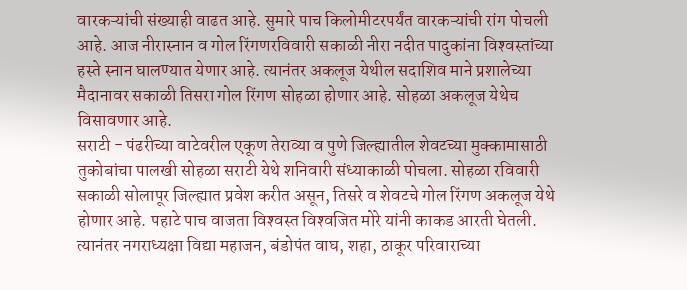वारकऱ्यांची संख्याही वाढत आहे. सुमारे पाच किलोमीटरपर्यंत वारकऱ्यांची रांग पोचली आहे. आज नीरास्नान व गोल रिंगणरविवारी सकाळी नीरा नदीत पादुकांना विश्‍वस्तांच्या हस्ते स्नान घालण्यात येणार आहे. त्यानंतर अकलूज येथील सदाशिव माने प्रशालेच्या मैदानावर सकाळी तिसरा गोल रिंगण सोहळा होणार आहे. सोहळा अकलूज येथेच विसावणार आहे.
सराटी - पंढरीच्या वाटेवरील एकूण तेराव्या व पुणे जिल्ह्यातील शेवटच्या मुक्कामासाठी तुकोबांचा पालखी सोहळा सराटी येथे शनिवारी संध्याकाळी पोचला. सोहळा रविवारी सकाळी सोलापूर जिल्ह्यात प्रवेश करीत असून, तिसरे व शेवटचे गोल रिंगण अकलूज येथे होणार आहे. पहाटे पाच वाजता विश्‍वस्त विश्‍वजित मोरे यांनी काकड आरती घेतली. त्यानंतर नगराध्यक्षा विद्या महाजन, बंडोपंत वाघ, शहा, ठाकूर परिवाराच्या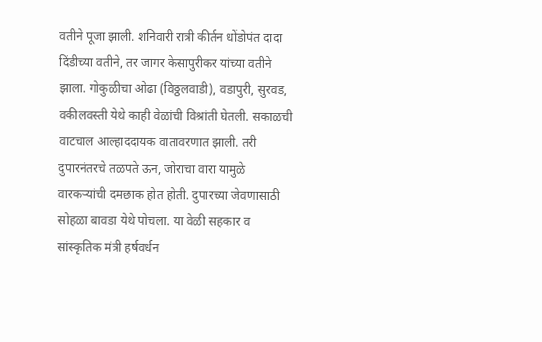वतीने पूजा झाली. शनिवारी रात्री कीर्तन धोंडोपंत दादा दिंडीच्या वतीने, तर जागर केसापुरीकर यांच्या वतीने झाला. गोकुळीचा ओढा (विठ्ठलवाडी), वडापुरी, सुरवड, वकीलवस्ती येथे काही वेळांची विश्रांती घेतली. सकाळची वाटचाल आल्हाददायक वातावरणात झाली. तरी दुपारनंतरचे तळपते ऊन, जोराचा वारा यामुळे वारकऱ्यांची दमछाक होत होती. दुपारच्या जेवणासाठी सोहळा बावडा येथे पोचला. या वेळी सहकार व सांस्कृतिक मंत्री हर्षवर्धन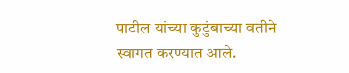पाटील यांच्या कुटुंबाच्या वतीने स्वागत करण्यात आले.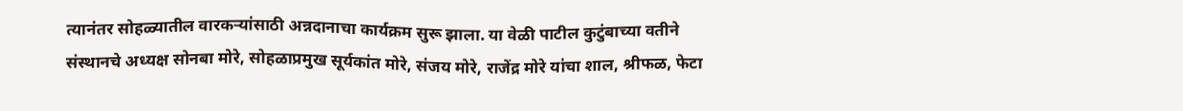त्यानंतर सोहळ्यातील वारकऱ्यांसाठी अन्नदानाचा कार्यक्रम सुरू झाला. या वेळी पाटील कुटुंबाच्या वतीने संस्थानचे अध्यक्ष सोनबा मोरे, सोहळाप्रमुख सूर्यकांत मोरे, संजय मोरे, राजेंद्र मोरे यांचा शाल, श्रीफळ, फेटा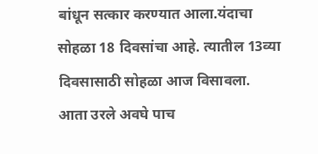बांधून सत्कार करण्यात आला.यंदाचा सोहळा 18 दिवसांचा आहे. त्यातील 13व्या दिवसासाठी सोहळा आज विसावला. आता उरले अवघे पाच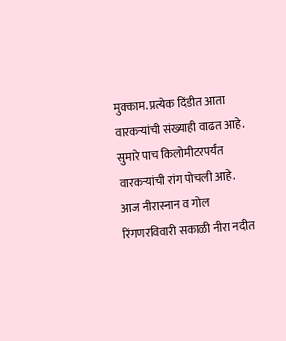मुक्काम. प्रत्येक दिंडीत आता वारकऱ्यांची संख्याही वाढत आहे. सुमारे पाच किलोमीटरपर्यंत वारकऱ्यांची रांग पोचली आहे. आज नीरास्नान व गोल रिंगणरविवारी सकाळी नीरा नदीत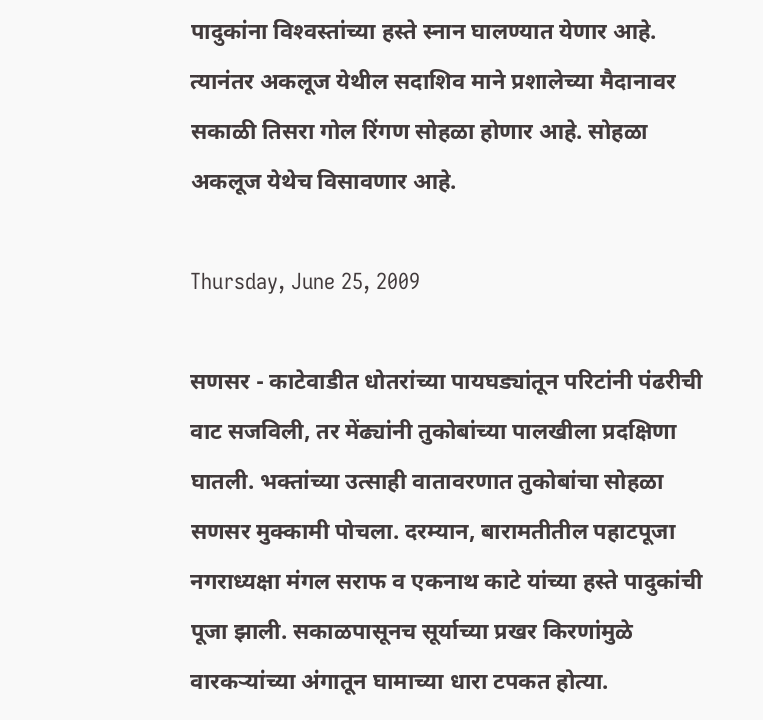पादुकांना विश्‍वस्तांच्या हस्ते स्नान घालण्यात येणार आहे. त्यानंतर अकलूज येथील सदाशिव माने प्रशालेच्या मैदानावर सकाळी तिसरा गोल रिंगण सोहळा होणार आहे. सोहळा अकलूज येथेच विसावणार आहे.

Thursday, June 25, 2009

सणसर - काटेवाडीत धोतरांच्या पायघड्यांतून परिटांनी पंढरीची वाट सजविली, तर मेंढ्यांनी तुकोबांच्या पालखीला प्रदक्षिणा घातली. भक्तांच्या उत्साही वातावरणात तुकोबांचा सोहळा सणसर मुक्कामी पोचला. दरम्यान, बारामतीतील पहाटपूजा नगराध्यक्षा मंगल सराफ व एकनाथ काटे यांच्या हस्ते पादुकांची पूजा झाली. सकाळपासूनच सूर्याच्या प्रखर किरणांमुळे वारकऱ्यांच्या अंगातून घामाच्या धारा टपकत होत्या.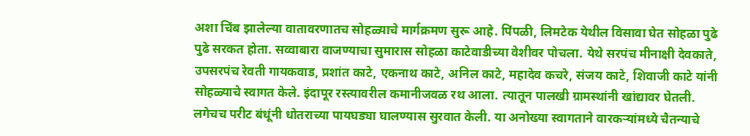अशा चिंब झालेल्या वातावरणातच सोहळ्याचे मार्गक्रमण सुरू आहे. पिंपळी, लिमटेक येथील विसावा घेत सोहळा पुढे पुढे सरकत होता. सव्वाबारा वाजण्याचा सुमारास सोहळा काटेवाडीच्या वेशीवर पोचला. येथे सरपंच मीनाक्षी देवकाते, उपसरपंच रेवती गायकवाड, प्रशांत काटे, एकनाथ काटे, अनिल काटे, महादेव कचरे, संजय काटे, शिवाजी काटे यांनी सोहळ्याचे स्वागत केले. इंदापूर रस्त्यावरील कमानीजवळ रथ आला. त्यातून पालखी ग्रामस्थांनी खांद्यावर घेतली. लगेचच परीट बंधूंनी धोतराच्या पायघड्या घालण्यास सुरवात केली. या अनोख्या स्वागताने वारकऱ्यांमध्ये चैतन्याचे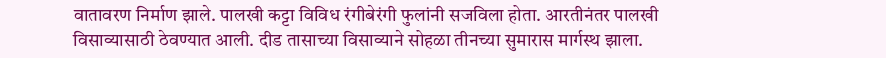वातावरण निर्माण झाले. पालखी कट्टा विविध रंगीबेरंगी फुलांनी सजविला होता. आरतीनंतर पालखी विसाव्यासाठी ठेवण्यात आली. दीड तासाच्या विसाव्याने सोहळा तीनच्या सुमारास मार्गस्थ झाला.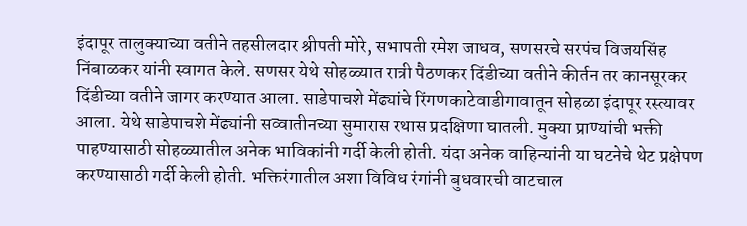इंदापूर तालुक्‍याच्या वतीने तहसीलदार श्रीपती मोरे, सभापती रमेश जाधव, सणसरचे सरपंच विजयसिंह निंबाळकर यांनी स्वागत केले. सणसर येथे सोहळ्यात रात्री पैठणकर दिंडीच्या वतीने कीर्तन तर कानसूरकर दिंडीच्या वतीने जागर करण्यात आला. साडेपाचशे मेंढ्यांचे रिंगणकाटेवाडीगावातून सोहळा इंदापूर रस्त्यावर आला. येथे साडेपाचशे मेंढ्यांनी सव्वातीनच्या सुमारास रथास प्रदक्षिणा घातली. मुक्‍या प्राण्यांची भक्ती पाहण्यासाठी सोहळ्यातील अनेक भाविकांनी गर्दी केली होती. यंदा अनेक वाहिन्यांनी या घटनेचे थेट प्रक्षेपण करण्यासाठी गर्दी केली होती. भक्तिरंगातील अशा विविध रंगांनी बुधवारची वाटचाल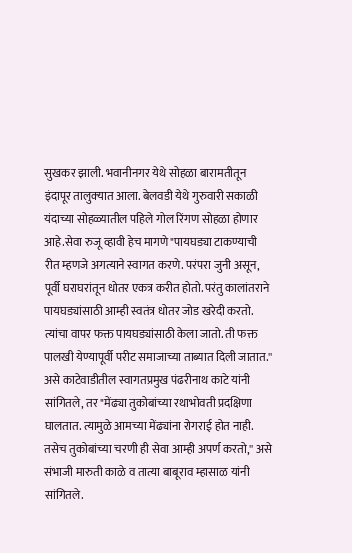सुखकर झाली. भवानीनगर येथे सोहळा बारामतीतून इंदापूर तालुक्‍यात आला. बेलवडी येथे गुरुवारी सकाळी यंदाच्या सोहळ्यातील पहिले गोल रिंगण सोहळा होणार आहे.सेवा रुजू व्हावी हेच मागणे"पायघड्या टाकण्याची रीत म्हणजे अगत्याने स्वागत करणे. परंपरा जुनी असून, पूर्वी घराघरांतून धोतर एकत्र करीत होतो. परंतु कालांतराने पायघड्यांसाठी आम्ही स्वतंत्र धोतर जोड खरेदी करतो. त्यांचा वापर फक्त पायघड्यांसाठी केला जातो. ती फक्त पालखी येण्यापूर्वी परीट समाजाच्या ताब्यात दिली जातात.'' असे काटेवाडीतील स्वागतप्रमुख पंढरीनाथ काटे यांनी सांगितले, तर "मेंढ्या तुकोबांच्या रथाभोवती प्रदक्षिणा घालतात. त्यामुळे आमच्या मेंढ्यांना रोगराई होत नाही. तसेच तुकोबांच्या चरणी ही सेवा आम्ही अपर्ण करतो,'' असे संभाजी मारुती काळे व तात्या बाबूराव म्हासाळ यांनी सांगितले.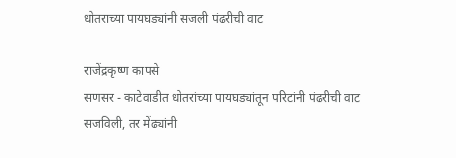धोतराच्या पायघड्यांनी सजली पंढरीची वाट

राजेंद्रकृष्ण कापसे
सणसर - काटेवाडीत धोतरांच्या पायघड्यांतून परिटांनी पंढरीची वाट सजविली, तर मेंढ्यांनी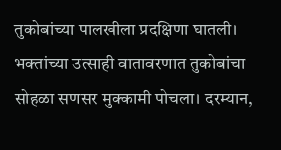तुकोबांच्या पालखीला प्रदक्षिणा घातली। भक्तांच्या उत्साही वातावरणात तुकोबांचा सोहळा सणसर मुक्कामी पोचला। दरम्यान,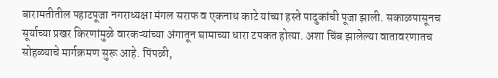बारामतीतील पहाटपूजा नगराध्यक्षा मंगल सराफ व एकनाथ काटे यांच्या हस्ते पादुकांची पूजा झाली. सकाळपासूनच सूर्याच्या प्रखर किरणांमुळे वारकऱ्यांच्या अंगातून घामाच्या धारा टपकत होत्या. अशा चिंब झालेल्या वातावरणातच सोहळ्याचे मार्गक्रमण सुरू आहे. पिंपळी,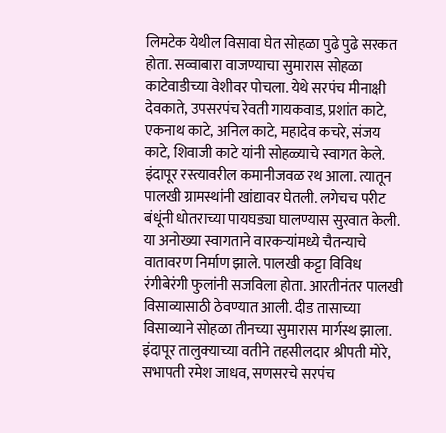लिमटेक येथील विसावा घेत सोहळा पुढे पुढे सरकत होता. सव्वाबारा वाजण्याचा सुमारास सोहळा काटेवाडीच्या वेशीवर पोचला. येथे सरपंच मीनाक्षी देवकाते, उपसरपंच रेवती गायकवाड, प्रशांत काटे, एकनाथ काटे, अनिल काटे, महादेव कचरे, संजय काटे, शिवाजी काटे यांनी सोहळ्याचे स्वागत केले. इंदापूर रस्त्यावरील कमानीजवळ रथ आला. त्यातून पालखी ग्रामस्थांनी खांद्यावर घेतली. लगेचच परीट बंधूंनी धोतराच्या पायघड्या घालण्यास सुरवात केली. या अनोख्या स्वागताने वारकऱ्यांमध्ये चैतन्याचे वातावरण निर्माण झाले. पालखी कट्टा विविध रंगीबेरंगी फुलांनी सजविला होता. आरतीनंतर पालखी विसाव्यासाठी ठेवण्यात आली. दीड तासाच्या विसाव्याने सोहळा तीनच्या सुमारास मार्गस्थ झाला. इंदापूर तालुक्‍याच्या वतीने तहसीलदार श्रीपती मोरे, सभापती रमेश जाधव, सणसरचे सरपंच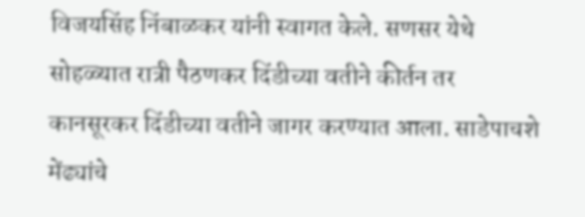विजयसिंह निंबाळकर यांनी स्वागत केले. सणसर येथे सोहळ्यात रात्री पैठणकर दिंडीच्या वतीने कीर्तन तर कानसूरकर दिंडीच्या वतीने जागर करण्यात आला. साडेपाचशे मेंढ्यांचे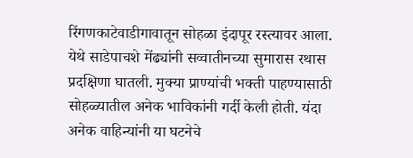रिंगणकाटेवाडीगावातून सोहळा इंदापूर रस्त्यावर आला. येथे साडेपाचशे मेंढ्यांनी सव्वातीनच्या सुमारास रथास प्रदक्षिणा घातली. मुक्‍या प्राण्यांची भक्ती पाहण्यासाठी सोहळ्यातील अनेक भाविकांनी गर्दी केली होती. यंदा अनेक वाहिन्यांनी या घटनेचे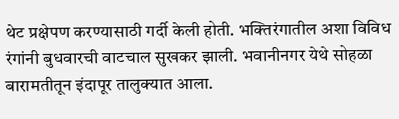थेट प्रक्षेपण करण्यासाठी गर्दी केली होती. भक्तिरंगातील अशा विविध रंगांनी बुधवारची वाटचाल सुखकर झाली. भवानीनगर येथे सोहळा बारामतीतून इंदापूर तालुक्‍यात आला.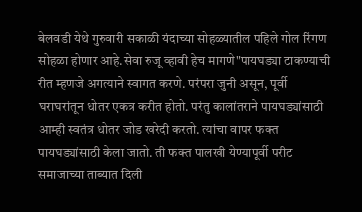बेलवडी येथे गुरुवारी सकाळी यंदाच्या सोहळ्यातील पहिले गोल रिंगण सोहळा होणार आहे.सेवा रुजू व्हावी हेच मागणे"पायघड्या टाकण्याची रीत म्हणजे अगत्याने स्वागत करणे. परंपरा जुनी असून, पूर्वी घराघरांतून धोतर एकत्र करीत होतो. परंतु कालांतराने पायघड्यांसाठी आम्ही स्वतंत्र धोतर जोड खरेदी करतो. त्यांचा वापर फक्त पायघड्यांसाठी केला जातो. ती फक्त पालखी येण्यापूर्वी परीट समाजाच्या ताब्यात दिली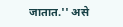जातात.'' असे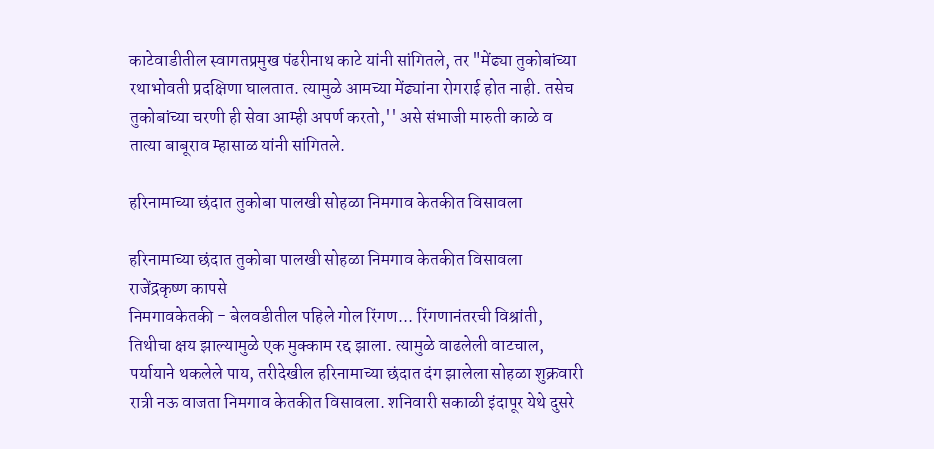काटेवाडीतील स्वागतप्रमुख पंढरीनाथ काटे यांनी सांगितले, तर "मेंढ्या तुकोबांच्या रथाभोवती प्रदक्षिणा घालतात. त्यामुळे आमच्या मेंढ्यांना रोगराई होत नाही. तसेच तुकोबांच्या चरणी ही सेवा आम्ही अपर्ण करतो,'' असे संभाजी मारुती काळे व तात्या बाबूराव म्हासाळ यांनी सांगितले.

हरिनामाच्या छंदात तुकोबा पालखी सोहळा निमगाव केतकीत विसावला

हरिनामाच्या छंदात तुकोबा पालखी सोहळा निमगाव केतकीत विसावला
राजेंद्रकृष्ण कापसे
निमगावकेतकी - बेलवडीतील पहिले गोल रिंगण... रिंगणानंतरची विश्रांती, तिथीचा क्षय झाल्यामुळे एक मुक्काम रद्द झाला. त्यामुळे वाढलेली वाटचाल, पर्यायाने थकलेले पाय, तरीदेखील हरिनामाच्या छंदात दंग झालेला सोहळा शुक्रवारी रात्री नऊ वाजता निमगाव केतकीत विसावला. शनिवारी सकाळी इंदापूर येथे दुसरे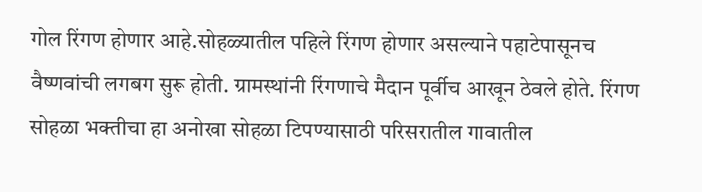गोल रिंगण होणार आहे.सोहळ्यातील पहिले रिंगण होणार असल्याने पहाटेपासूनच वैष्णवांची लगबग सुरू होती. ग्रामस्थांनी रिंगणाचे मैदान पूर्वीच आखून ठेवले होते. रिंगण सोहळा भक्तीचा हा अनोखा सोहळा टिपण्यासाठी परिसरातील गावातील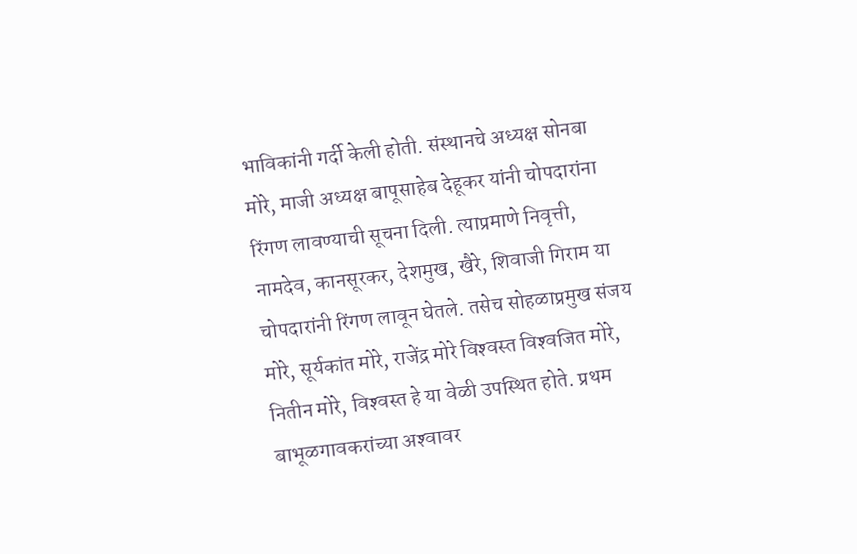भाविकांनी गर्दी केली होती. संस्थानचे अध्यक्ष सोनबा मोरे, माजी अध्यक्ष बापूसाहेब देहूकर यांनी चोपदारांना रिंगण लावण्याची सूचना दिली. त्याप्रमाणे निवृत्ती, नामदेव, कानसूरकर, देशमुख, खैरे, शिवाजी गिराम या चोपदारांनी रिंगण लावून घेतले. तसेच सोहळाप्रमुख संजय मोरे, सूर्यकांत मोरे, राजेंद्र मोरे विश्‍वस्त विश्‍वजित मोरे, नितीन मोरे, विश्‍वस्त हे या वेळी उपस्थित होते. प्रथम बाभूळगावकरांच्या अश्‍वावर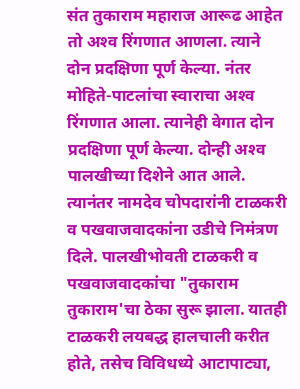संत तुकाराम महाराज आरूढ आहेत तो अश्‍व रिंगणात आणला. त्याने दोन प्रदक्षिणा पूर्ण केल्या. नंतर मोहिते-पाटलांचा स्वाराचा अश्‍व रिंगणात आला. त्यानेही वेगात दोन प्रदक्षिणा पूर्ण केल्या. दोन्ही अश्‍व पालखीच्या दिशेने आत आले. त्यानंतर नामदेव चोपदारांनी टाळकरी व पखवाजवादकांना उडीचे निमंत्रण दिले. पालखीभोवती टाळकरी व पखवाजवादकांचा "तुकाराम तुकाराम'चा ठेका सुरू झाला. यातही टाळकरी लयबद्ध हालचाली करीत होते, तसेच विविधध्ये आटापाट्या,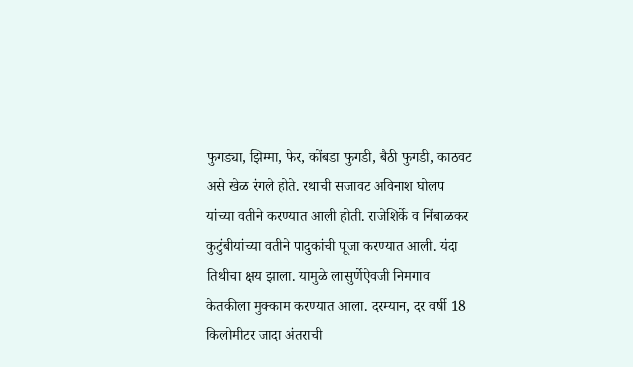फुगड्या, झिम्मा, फेर, कोंबडा फुगडी, बैठी फुगडी, काठवट असे खेळ रंगले होते. रथाची सजावट अविनाश घोलप यांच्या वतीने करण्यात आली होती. राजेशिर्के व निंबाळकर कुटुंबीयांच्या वतीने पादुकांची पूजा करण्यात आली. यंदा तिथीचा क्षय झाला. यामुळे लासुर्णेऐवजी निमगाव केतकीला मुक्काम करण्यात आला. दरम्यान, दर वर्षी 18 किलोमीटर जादा अंतराची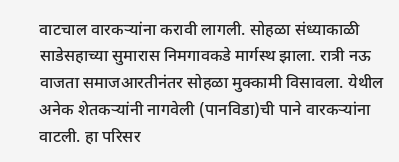वाटचाल वारकऱ्यांना करावी लागली. सोहळा संध्याकाळी साडेसहाच्या सुमारास निमगावकडे मार्गस्थ झाला. रात्री नऊ वाजता समाजआरतीनंतर सोहळा मुक्कामी विसावला. येथील अनेक शेतकऱ्यांनी नागवेली (पानविडा)ची पाने वारकऱ्यांना वाटली. हा परिसर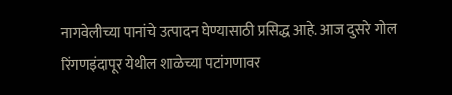नागवेलीच्या पानांचे उत्पादन घेण्यासाठी प्रसिद्ध आहे. आज दुसरे गोल रिंगणइंदापूर येथील शाळेच्या पटांगणावर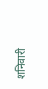शनिवारी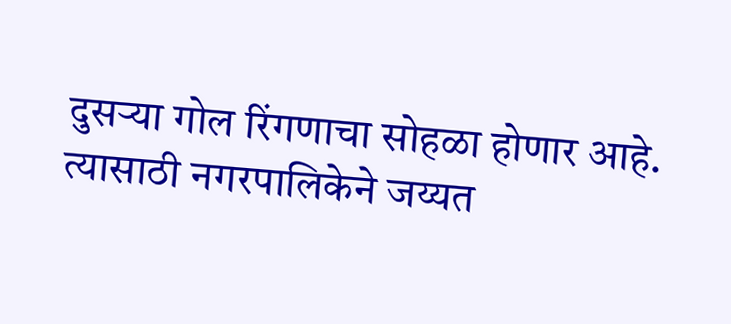दुसऱ्या गोल रिंगणाचा सोहळा होणार आहे. त्यासाठी नगरपालिकेने जय्यत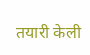तयारी केली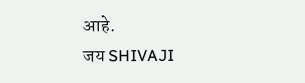आहे.
जय SHIVAJI